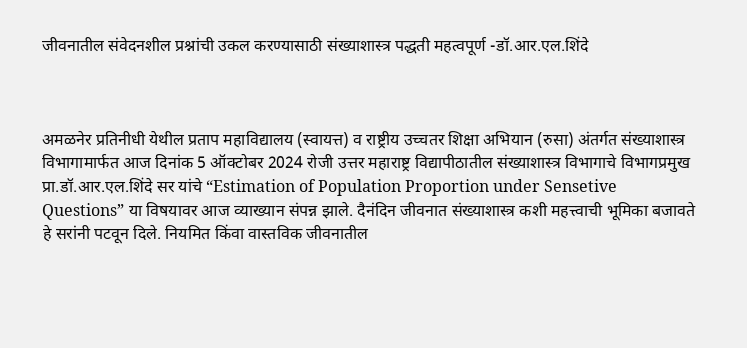जीवनातील संवेदनशील प्रश्नांची उकल करण्यासाठी संख्याशास्त्र पद्धती महत्वपूर्ण -डॉ.आर.एल.शिंदे



अमळनेर प्रतिनीधी येथील प्रताप महाविद्यालय (स्वायत्त) व राष्ट्रीय उच्चतर शिक्षा अभियान (रुसा) अंतर्गत संख्याशास्त्र विभागामार्फत आज दिनांक 5 ऑक्टोबर 2024 रोजी उत्तर महाराष्ट्र विद्यापीठातील संख्याशास्त्र विभागाचे विभागप्रमुख प्रा.डॉ.आर.एल.शिंदे सर यांचे “Estimation of Population Proportion under Sensetive Questions” या विषयावर आज व्याख्यान संपन्न झाले. दैनंदिन जीवनात संख्याशास्त्र कशी महत्त्वाची भूमिका बजावते हे सरांनी पटवून दिले. नियमित किंवा वास्तविक जीवनातील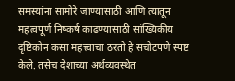समस्यांना सामोरे जाण्यासाठी आणि त्यातून महत्वपूर्ण निष्कर्ष काढण्यासाठी सांख्यिकीय दृष्टिकोन कसा महत्त्वाचा ठरतो हे सचोटपणे स्पष्ट केले. तसेच देशाच्या अर्थव्यवस्थेत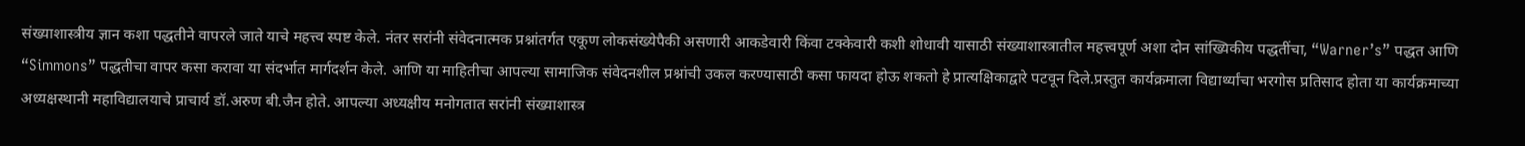संख्याशास्त्रीय ज्ञान कशा पद्धतीने वापरले जाते याचे महत्त्व स्पष्ट केले. नंतर सरांनी संवेदनात्मक प्रश्नांतर्गत एकूण लोकसंख्येपैकी असणारी आकडेवारी किंवा टक्केवारी कशी शोधावी यासाठी संख्याशास्त्रातील महत्त्वपूर्ण अशा दोन सांख्यिकीय पद्धतींचा, “Warner’s” पद्धत आणि “Simmons” पद्धतीचा वापर कसा करावा या संदर्भात मार्गदर्शन केले. आणि या माहितीचा आपल्या सामाजिक संवेदनशील प्रश्नांची उकल करण्यासाठी कसा फायदा होऊ शकतो हे प्रात्यक्षिकाद्वारे पटवून दिले.प्रस्तुत कार्यक्रमाला विद्यार्थ्यांचा भरगोस प्रतिसाद होता या कार्यक्रमाच्या अध्यक्षस्थानी महाविद्यालयाचे प्राचार्य डॉ.अरुण बी.जैन होते. आपल्या अध्यक्षीय मनोगतात सरांनी संख्याशास्त्र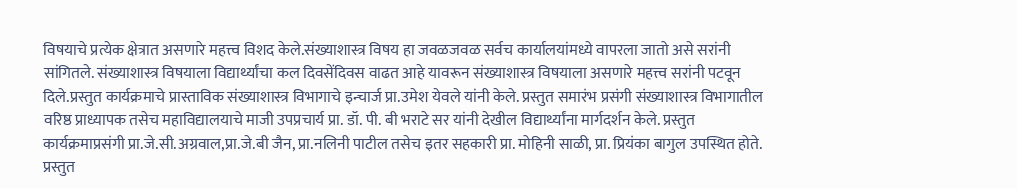विषयाचे प्रत्येक क्षेत्रात असणारे महत्त्व विशद केले.संख्याशास्त्र विषय हा जवळजवळ सर्वच कार्यालयांमध्ये वापरला जातो असे सरांनी सांगितले. संख्याशास्त्र विषयाला विद्यार्थ्यांचा कल दिवसेंदिवस वाढत आहे यावरून संख्याशास्त्र विषयाला असणारे महत्त्व सरांनी पटवून दिले.प्रस्तुत कार्यक्रमाचे प्रास्ताविक संख्याशास्त्र विभागाचे इन्चार्ज प्रा.उमेश येवले यांनी केले. प्रस्तुत समारंभ प्रसंगी संख्याशास्त्र विभागातील वरिष्ठ प्राध्यापक तसेच महाविद्यालयाचे माजी उपप्रचार्य प्रा. डॉ. पी. बी भराटे सर यांनी देखील विद्यार्थ्यांना मार्गदर्शन केले. प्रस्तुत कार्यक्रमाप्रसंगी प्रा.जे.सी.अग्रवाल,प्रा.जे.बी जैन, प्रा.नलिनी पाटील तसेच इतर सहकारी प्रा. मोहिनी साळी, प्रा. प्रियंका बागुल उपस्थित होते. प्रस्तुत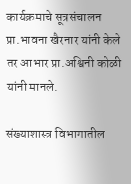कार्यक्रमाचे सूत्रसंचालन प्रा.भावना खैरनार यांनी केले तर आभार प्रा.अश्विनी कोळी यांनी मानले.

संख्याशास्त्र विभागातील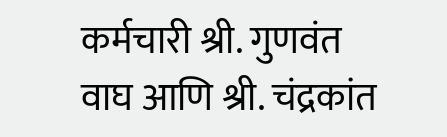कर्मचारी श्री. गुणवंत वाघ आणि श्री. चंद्रकांत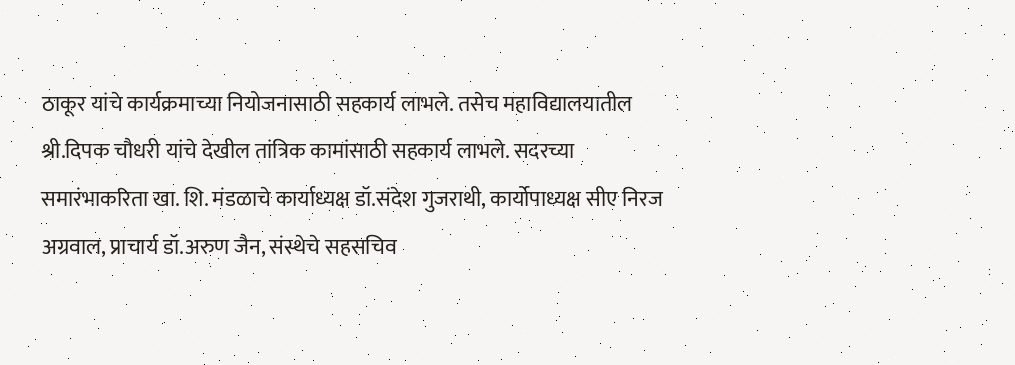ठाकूर यांचे कार्यक्रमाच्या नियोजनासाठी सहकार्य लाभले. तसेच महाविद्यालयातील श्री.दिपक चौधरी यांचे देखील तांत्रिक कामांसाठी सहकार्य लाभले. सदरच्या समारंभाकरिता खा. शि. मंडळाचे कार्याध्यक्ष डॉ.संदेश गुजराथी, कार्योपाध्यक्ष सीए निरज अग्रवाल, प्राचार्य डॉ.अरुण जैन, संस्थेचे सहसचिव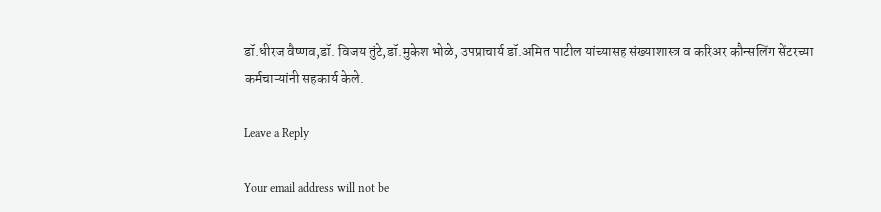डॉ.धीरज वैष्णव,डॉ. विजय तुंटे,डॉ.मुकेश भोळे, उपप्राचार्य डॉ.अमित पाटील यांच्यासह संख्याशास्त्र व करिअर कौन्सलिंग सेंटरच्या कर्मचाऱ्यांनी सहकार्य केले.

Leave a Reply

Your email address will not be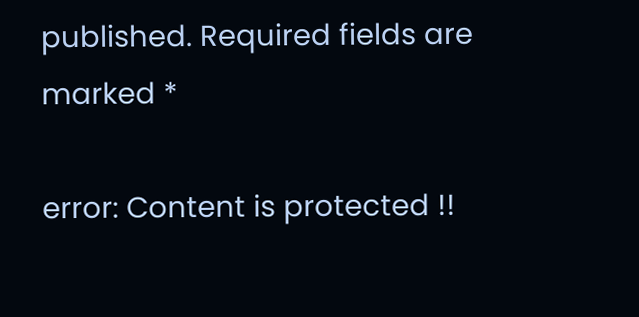published. Required fields are marked *

error: Content is protected !!